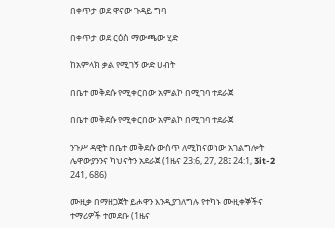በቀጥታ ወደ ዋናው ጉዳይ ግባ

በቀጥታ ወደ ርዕስ ማውጫው ሂድ

ከአምላክ ቃል የሚገኝ ውድ ሀብት

በቤተ መቅደሱ የሚቀርበው አምልኮ በሚገባ ተደራጀ

በቤተ መቅደሱ የሚቀርበው አምልኮ በሚገባ ተደራጀ

ንጉሥ ዳዊት በቤተ መቅደሱ ውስጥ ለሚከናወነው አገልግሎት ሌዋውያንንና ካህናትን አደራጀ (1ዜና 23:6, 27, 28፤ 24:1, 3it-2 241, 686)

ሙዚቃ በማዘጋጀት ይሖዋን እንዲያገለግሉ የተካኑ ሙዚቀኞችና ተማሪዎች ተመደቡ (1ዜና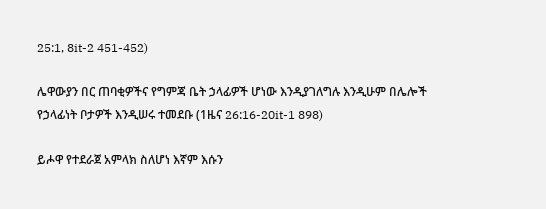25:1, 8it-2 451-452)

ሌዋውያን በር ጠባቂዎችና የግምጃ ቤት ኃላፊዎች ሆነው እንዲያገለግሉ እንዲሁም በሌሎች የኃላፊነት ቦታዎች እንዲሠሩ ተመደቡ (1ዜና 26:16-20it-1 898)

ይሖዋ የተደራጀ አምላክ ስለሆነ እኛም እሱን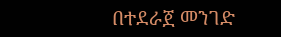በተደራጀ መንገድ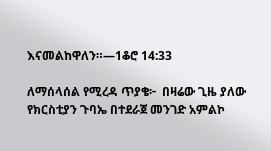እናመልከዋለን።—1ቆሮ 14:33

ለማሰላሰል የሚረዳ ጥያቄ፦  በዛሬው ጊዜ ያለው የክርስቲያን ጉባኤ በተደራጀ መንገድ አምልኮ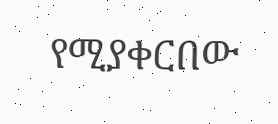የሚያቀርበው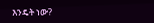እንዴት ነው?